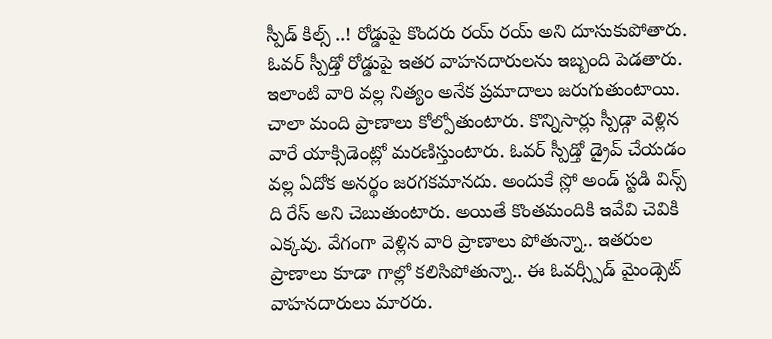స్పీడ్ కిల్స్ ..! రోడ్డుపై కొందరు రయ్ రయ్ అని దూసుకుపోతారు. ఓవర్ స్పీడ్తో రోడ్డుపై ఇతర వాహనదారులను ఇబ్బంది పెడతారు. ఇలాంటి వారి వల్ల నిత్యం అనేక ప్రమాదాలు జరుగుతుంటాయి. చాలా మంది ప్రాణాలు కోల్పోతుంటారు. కొన్నిసార్లు స్పీడ్గా వెళ్లిన వారే యాక్సిడెంట్లో మరణిస్తుంటారు. ఓవర్ స్పీడ్తో డ్రైవ్ చేయడం వల్ల ఏదోక అనర్థం జరగకమానదు. అందుకే స్లో అండ్ స్టడి విన్స్ ది రేస్ అని చెబుతుంటారు. అయితే కొంతమందికి ఇవేవి చెవికి ఎక్కవు. వేగంగా వెళ్లిన వారి ప్రాణాలు పోతున్నా.. ఇతరుల ప్రాణాలు కూడా గాల్లో కలిసిపోతున్నా.. ఈ ఓవర్స్పీడ్ మైండ్సెట్ వాహనదారులు మారరు.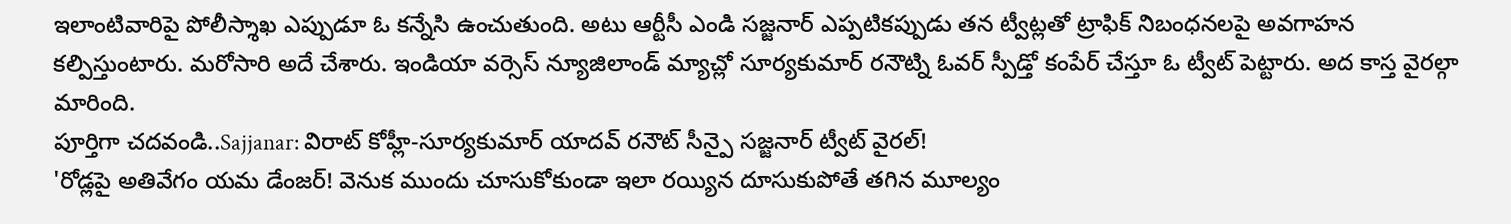ఇలాంటివారిపై పోలీస్శాఖ ఎప్పుడూ ఓ కన్నేసి ఉంచుతుంది. అటు ఆర్టీసీ ఎండి సజ్జనార్ ఎప్పటికప్పుడు తన ట్వీట్లతో ట్రాఫిక్ నిబంధనలపై అవగాహన కల్పిస్తుంటారు. మరోసారి అదే చేశారు. ఇండియా వర్సెస్ న్యూజిలాండ్ మ్యాచ్లో సూర్యకుమార్ రనౌట్ని ఓవర్ స్పీడ్తో కంపేర్ చేస్తూ ఓ ట్వీట్ పెట్టారు. అద కాస్త వైరల్గా మారింది.
పూర్తిగా చదవండి..Sajjanar: విరాట్ కోహ్లీ-సూర్యకుమార్ యాదవ్ రనౌట్ సీన్పై సజ్జనార్ ట్వీట్ వైరల్!
'రోడ్లపై అతివేగం యమ డేంజర్! వెనుక ముందు చూసుకోకుండా ఇలా రయ్యిన దూసుకుపోతే తగిన మూల్యం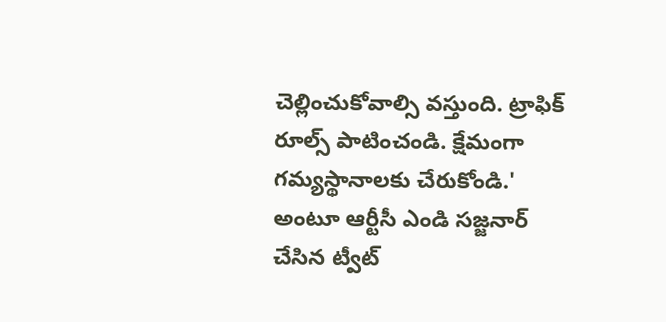చెల్లించుకోవాల్సి వస్తుంది. ట్రాఫిక్ రూల్స్ పాటించండి. క్షేమంగా గమ్యస్థానాలకు చేరుకోండి.' అంటూ ఆర్టీసీ ఎండి సజ్జనార్ చేసిన ట్వీట్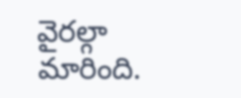వైరల్గా మారింది.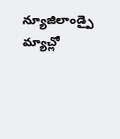న్యూజిలాండ్పై మ్యాచ్లో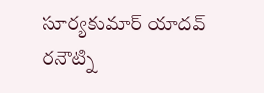సూర్యకుమార్ యాదవ్ రనౌట్ని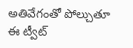అతివేగంతో పోల్చుతూ ఈ ట్వీట్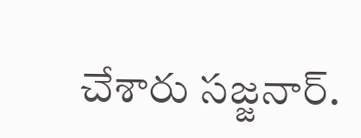చేశారు సజ్జనార్.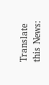Translate this News: